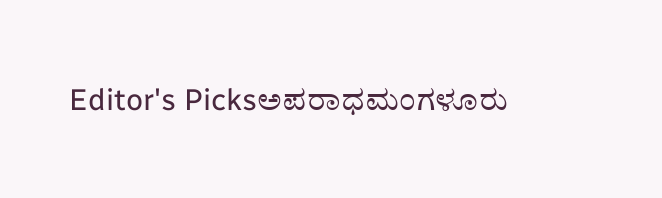Editor's Picksಅಪರಾಧಮಂಗಳೂರು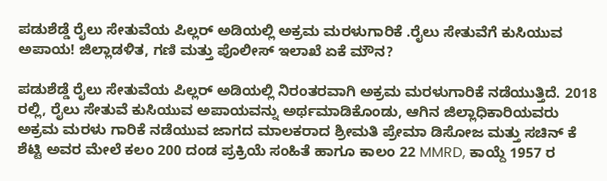ಪಡುಶೆಡ್ಡೆ ರೈಲು ಸೇತುವೆಯ ಪಿಲ್ಲರ್ ಅಡಿಯಲ್ಲಿ ಅಕ್ರಮ ಮರಳುಗಾರಿಕೆ .ರೈಲು ಸೇತುವೆಗೆ ಕುಸಿಯುವ ಅಪಾಯ! ಜಿಲ್ಲಾಡಳಿತ, ಗಣಿ ಮತ್ತು ಪೊಲೀಸ್ ಇಲಾಖೆ ಏಕೆ ಮೌನ?

ಪಡುಶೆಡ್ಡೆ ರೈಲು ಸೇತುವೆಯ ಪಿಲ್ಲರ್ ಅಡಿಯಲ್ಲಿ ನಿರಂತರವಾಗಿ ಅಕ್ರಮ ಮರಳುಗಾರಿಕೆ ನಡೆಯುತ್ತಿದೆ. 2018 ರಲ್ಲಿ, ರೈಲು ಸೇತುವೆ ಕುಸಿಯುವ ಅಪಾಯವನ್ನು ಅರ್ಥಮಾಡಿಕೊಂಡು, ಆಗಿನ ಜಿಲ್ಲಾಧಿಕಾರಿಯವರು ಅಕ್ರಮ ಮರಳು ಗಾರಿಕೆ ನಡೆಯುವ ಜಾಗದ ಮಾಲಕರಾದ ಶ್ರೀಮತಿ ಪ್ರೇಮಾ ಡಿಸೋಜ ಮತ್ತು ಸಚಿನ್ ಕೆ ಶೆಟ್ಟಿ ಅವರ ಮೇಲೆ ಕಲಂ 200 ದಂಡ ಪ್ರಕ್ರಿಯೆ ಸಂಹಿತೆ ಹಾಗೂ ಕಾಲಂ 22 MMRD, ಕಾಯ್ದೆ 1957 ರ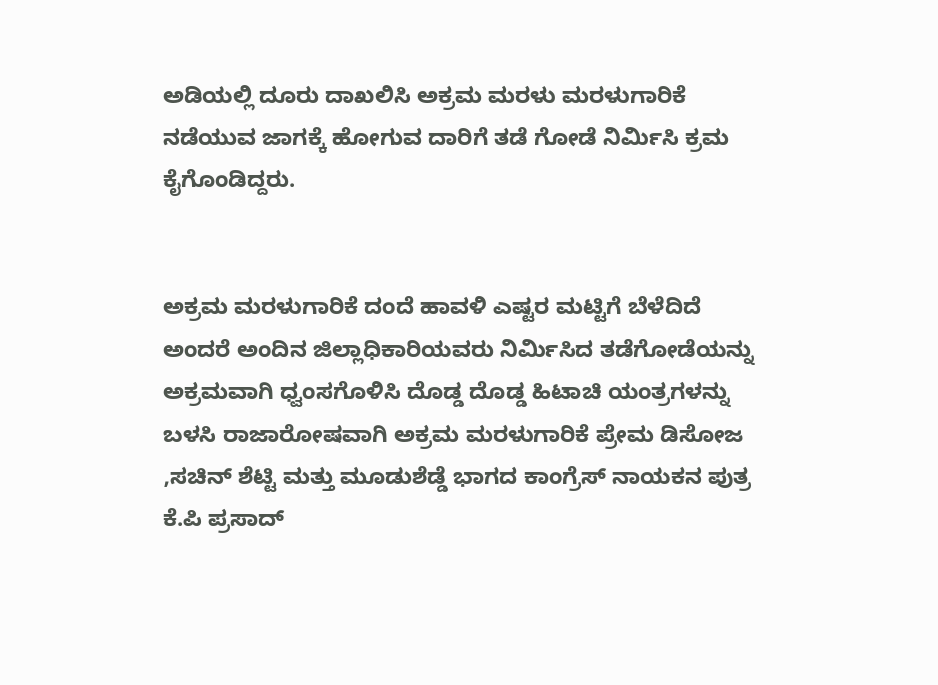ಅಡಿಯಲ್ಲಿ ದೂರು ದಾಖಲಿಸಿ ಅಕ್ರಮ ಮರಳು ಮರಳುಗಾರಿಕೆ ನಡೆಯುವ ಜಾಗಕ್ಕೆ ಹೋಗುವ ದಾರಿಗೆ ತಡೆ ಗೋಡೆ ನಿರ್ಮಿಸಿ ಕ್ರಮ ಕೈಗೊಂಡಿದ್ದರು.


ಅಕ್ರಮ ಮರಳುಗಾರಿಕೆ ದಂದೆ ಹಾವಳಿ ಎಷ್ಟರ ಮಟ್ಟಿಗೆ ಬೆಳೆದಿದೆ ಅಂದರೆ ಅಂದಿನ ಜಿಲ್ಲಾಧಿಕಾರಿಯವರು ನಿರ್ಮಿಸಿದ ತಡೆಗೋಡೆಯನ್ನು ಅಕ್ರಮವಾಗಿ ಧ್ವಂಸಗೊಳಿಸಿ ದೊಡ್ಡ ದೊಡ್ಡ ಹಿಟಾಚಿ ಯಂತ್ರಗಳನ್ನು ಬಳಸಿ ರಾಜಾರೋಷವಾಗಿ ಅಕ್ರಮ ಮರಳುಗಾರಿಕೆ ಪ್ರೇಮ ಡಿಸೋಜ ,ಸಚಿನ್ ಶೆಟ್ಟಿ ಮತ್ತು ಮೂಡುಶೆಡ್ಡೆ ಭಾಗದ ಕಾಂಗ್ರೆಸ್ ನಾಯಕನ ಪುತ್ರ ಕೆ.ಪಿ ಪ್ರಸಾದ್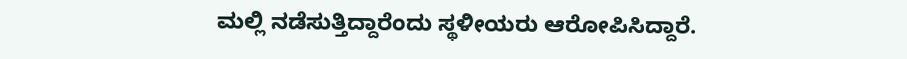ಮಲ್ಲಿ ನಡೆಸುತ್ತಿದ್ದಾರೆಂದು ಸ್ಥಳೀಯರು ಆರೋಪಿಸಿದ್ದಾರೆ.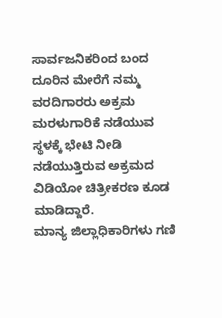ಸಾರ್ವಜನಿಕರಿಂದ ಬಂದ ದೂರಿನ ಮೇರೆಗೆ ನಮ್ಮ ವರದಿಗಾರರು ಅಕ್ರಮ ಮರಳುಗಾರಿಕೆ ನಡೆಯುವ ಸ್ಥಳಕ್ಕೆ ಭೇಟಿ ನೀಡಿ ನಡೆಯುತ್ತಿರುವ ಅಕ್ರಮದ ವಿಡಿಯೋ ಚಿತ್ರೀಕರಣ ಕೂಡ ಮಾಡಿದ್ದಾರೆ.
ಮಾನ್ಯ ಜಿಲ್ಲಾಧಿಕಾರಿಗಳು ಗಣಿ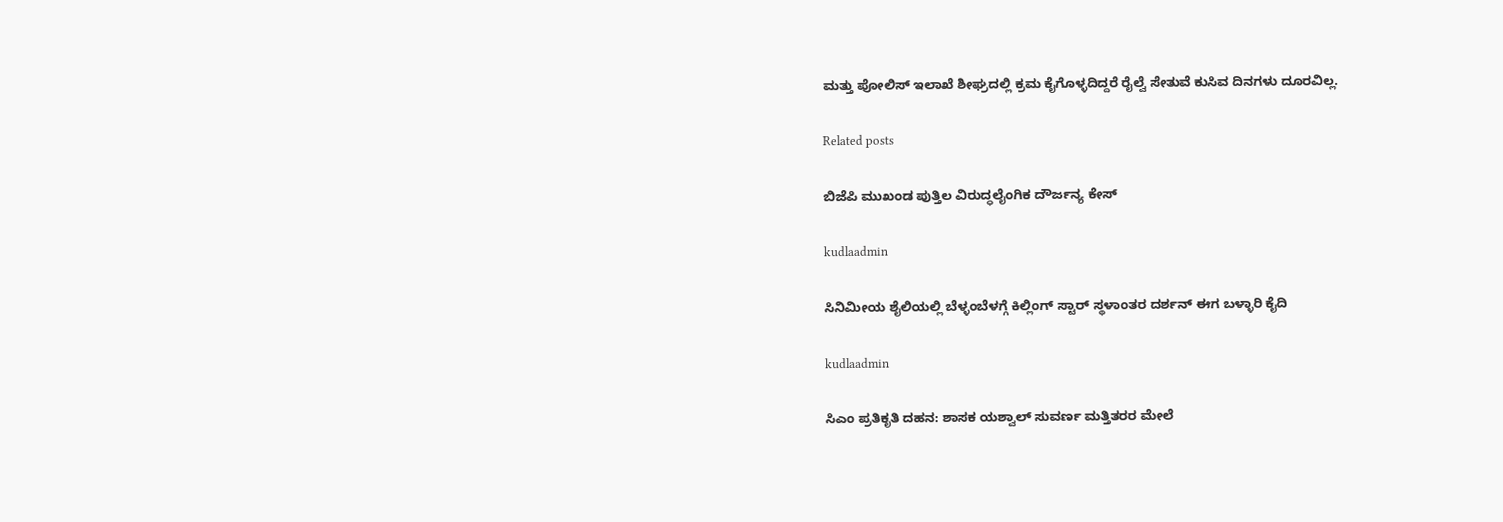ಮತ್ತು ಪೋಲಿಸ್ ಇಲಾಖೆ ಶೀಘ್ರದಲ್ಲಿ ಕ್ರಮ ಕೈಗೊಳ್ಳದಿದ್ದರೆ ರೈಲ್ವೆ ಸೇತುವೆ ಕುಸಿವ ದಿನಗಳು ದೂರವಿಲ್ಲ.

Related posts

ಬಿಜೆಪಿ ಮುಖಂಡ ಪುತ್ತಿಲ ವಿರುದ್ಧಲೈಂಗಿಕ ದೌರ್ಜನ್ಯ ಕೇಸ್

kudlaadmin

ಸಿನಿಮೀಯ ಶೈಲಿಯಲ್ಲಿ ಬೆಳ್ಳಂಬೆಳಗ್ಗೆ ಕಿಲ್ಲಿಂಗ್ ಸ್ಟಾರ್ ಸ್ಥಳಾಂತರ ದರ್ಶನ್ ಈಗ ಬಳ್ಳಾರಿ ಕೈದಿ

kudlaadmin

ಸಿಎಂ ಪ್ರತಿಕೃತಿ ದಹನ: ಶಾಸಕ ಯಶ್ವಾಲ್ ಸುವರ್ಣ ಮತ್ತಿತರರ ಮೇಲೆ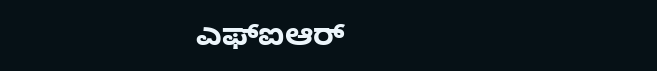ಎಫ್‌ಐಆ‌ರ್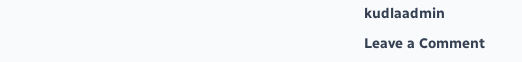kudlaadmin

Leave a Comment